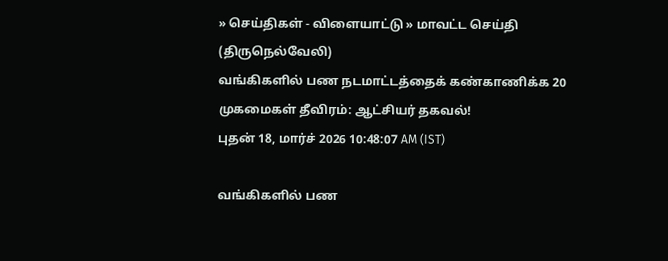» செய்திகள் - விளையாட்டு » மாவட்ட செய்தி (திருநெல்வேலி)
வங்கிகளில் பண நடமாட்டத்தைக் கண்காணிக்க 20 முகமைகள் தீவிரம்: ஆட்சியர் தகவல்!
புதன் 18, மார்ச் 2026 10:48:07 AM (IST)

வங்கிகளில் பண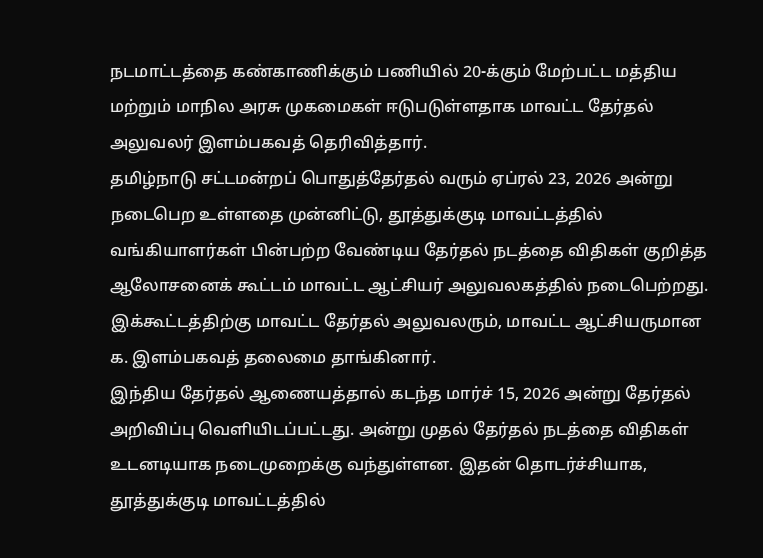நடமாட்டத்தை கண்காணிக்கும் பணியில் 20-க்கும் மேற்பட்ட மத்திய மற்றும் மாநில அரசு முகமைகள் ஈடுபடுள்ளதாக மாவட்ட தேர்தல் அலுவலர் இளம்பகவத் தெரிவித்தார்.
தமிழ்நாடு சட்டமன்றப் பொதுத்தேர்தல் வரும் ஏப்ரல் 23, 2026 அன்று நடைபெற உள்ளதை முன்னிட்டு, தூத்துக்குடி மாவட்டத்தில் வங்கியாளர்கள் பின்பற்ற வேண்டிய தேர்தல் நடத்தை விதிகள் குறித்த ஆலோசனைக் கூட்டம் மாவட்ட ஆட்சியர் அலுவலகத்தில் நடைபெற்றது. இக்கூட்டத்திற்கு மாவட்ட தேர்தல் அலுவலரும், மாவட்ட ஆட்சியருமான க. இளம்பகவத் தலைமை தாங்கினார்.
இந்திய தேர்தல் ஆணையத்தால் கடந்த மார்ச் 15, 2026 அன்று தேர்தல் அறிவிப்பு வெளியிடப்பட்டது. அன்று முதல் தேர்தல் நடத்தை விதிகள் உடனடியாக நடைமுறைக்கு வந்துள்ளன. இதன் தொடர்ச்சியாக, தூத்துக்குடி மாவட்டத்தில்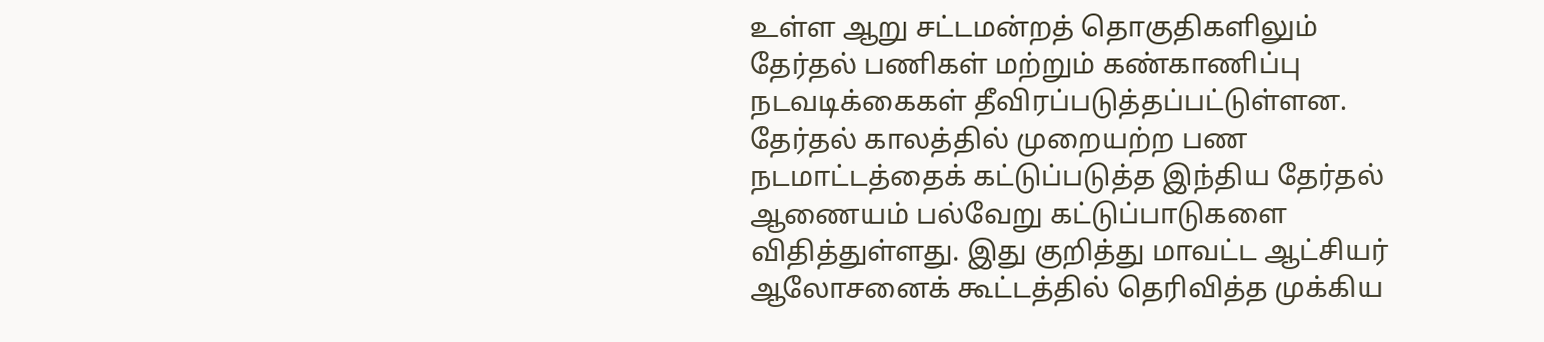உள்ள ஆறு சட்டமன்றத் தொகுதிகளிலும் தேர்தல் பணிகள் மற்றும் கண்காணிப்பு நடவடிக்கைகள் தீவிரப்படுத்தப்பட்டுள்ளன.
தேர்தல் காலத்தில் முறையற்ற பண நடமாட்டத்தைக் கட்டுப்படுத்த இந்திய தேர்தல் ஆணையம் பல்வேறு கட்டுப்பாடுகளை விதித்துள்ளது. இது குறித்து மாவட்ட ஆட்சியர் ஆலோசனைக் கூட்டத்தில் தெரிவித்த முக்கிய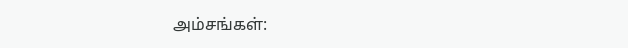அம்சங்கள்: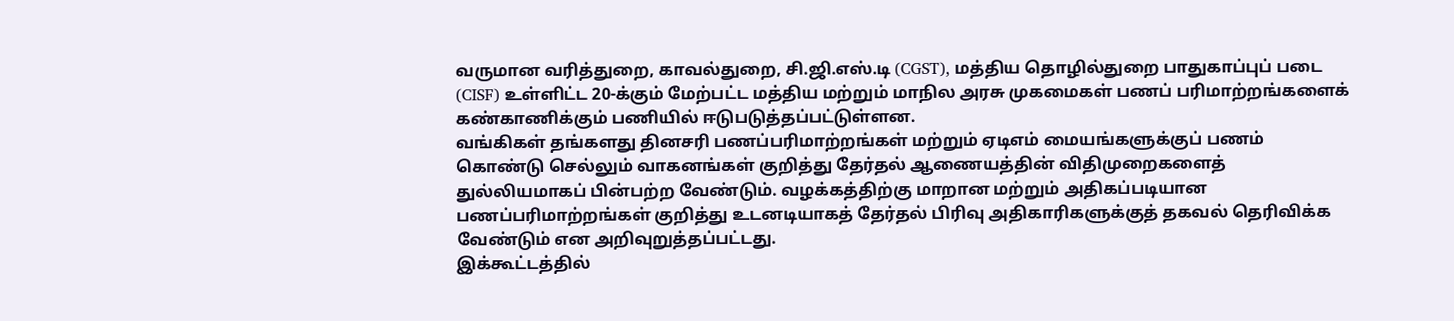வருமான வரித்துறை, காவல்துறை, சி.ஜி.எஸ்.டி (CGST), மத்திய தொழில்துறை பாதுகாப்புப் படை (CISF) உள்ளிட்ட 20-க்கும் மேற்பட்ட மத்திய மற்றும் மாநில அரசு முகமைகள் பணப் பரிமாற்றங்களைக் கண்காணிக்கும் பணியில் ஈடுபடுத்தப்பட்டுள்ளன.
வங்கிகள் தங்களது தினசரி பணப்பரிமாற்றங்கள் மற்றும் ஏடிஎம் மையங்களுக்குப் பணம் கொண்டு செல்லும் வாகனங்கள் குறித்து தேர்தல் ஆணையத்தின் விதிமுறைகளைத் துல்லியமாகப் பின்பற்ற வேண்டும். வழக்கத்திற்கு மாறான மற்றும் அதிகப்படியான பணப்பரிமாற்றங்கள் குறித்து உடனடியாகத் தேர்தல் பிரிவு அதிகாரிகளுக்குத் தகவல் தெரிவிக்க வேண்டும் என அறிவுறுத்தப்பட்டது.
இக்கூட்டத்தில்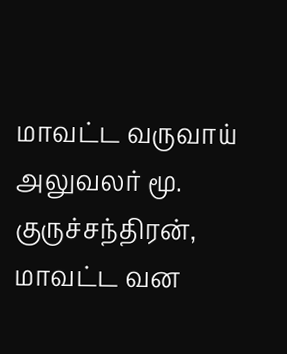மாவட்ட வருவாய் அலுவலர் மூ. குருச்சந்திரன், மாவட்ட வன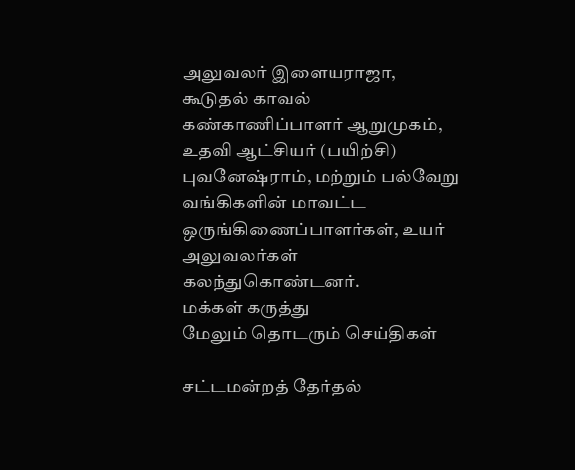அலுவலர் இளையராஜா, கூடுதல் காவல் கண்காணிப்பாளர் ஆறுமுகம், உதவி ஆட்சியர் (பயிற்சி) புவனேஷ்ராம், மற்றும் பல்வேறு வங்கிகளின் மாவட்ட ஒருங்கிணைப்பாளர்கள், உயர் அலுவலர்கள் கலந்துகொண்டனர்.
மக்கள் கருத்து
மேலும் தொடரும் செய்திகள்

சட்டமன்றத் தேர்தல்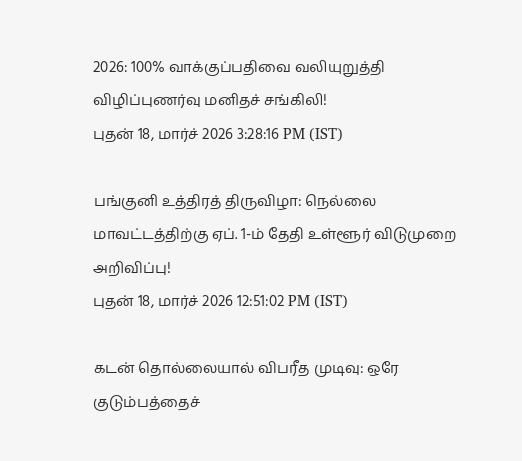2026: 100% வாக்குப்பதிவை வலியுறுத்தி விழிப்புணர்வு மனிதச் சங்கிலி!
புதன் 18, மார்ச் 2026 3:28:16 PM (IST)

பங்குனி உத்திரத் திருவிழா: நெல்லை மாவட்டத்திற்கு ஏப். 1-ம் தேதி உள்ளூர் விடுமுறை அறிவிப்பு!
புதன் 18, மார்ச் 2026 12:51:02 PM (IST)

கடன் தொல்லையால் விபரீத முடிவு: ஒரே குடும்பத்தைச்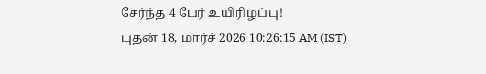சேர்ந்த 4 பேர் உயிரிழப்பு!
புதன் 18, மார்ச் 2026 10:26:15 AM (IST)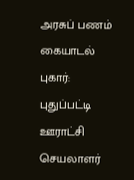அரசுப் பணம் கையாடல் புகார்: புதுப்பட்டி ஊராட்சி செயலாளர்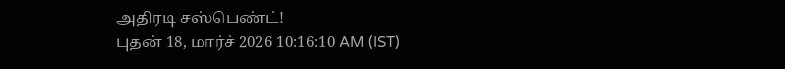அதிரடி சஸ்பெண்ட்!
புதன் 18, மார்ச் 2026 10:16:10 AM (IST)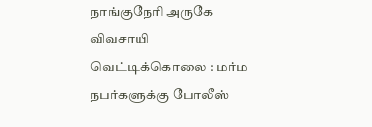நாங்குநேரி அருகே விவசாயி வெட்டிக்கொலை : மர்ம நபர்களுக்கு போலீஸ்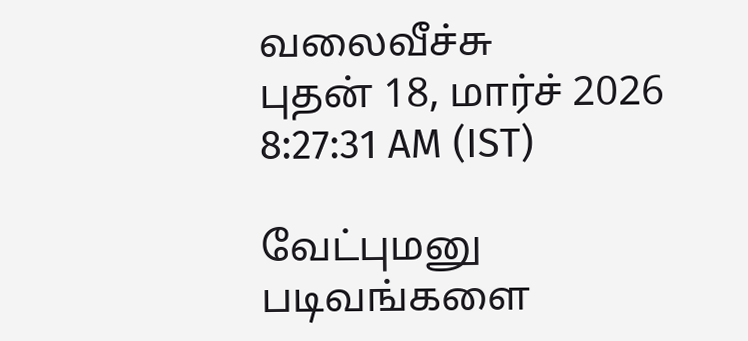வலைவீச்சு
புதன் 18, மார்ச் 2026 8:27:31 AM (IST)

வேட்புமனு படிவங்களை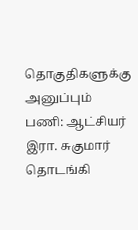தொகுதிகளுக்கு அனுப்பும் பணி: ஆட்சியர் இரா. சுகுமார் தொடங்கி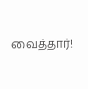வைத்தார்!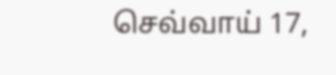செவ்வாய் 17,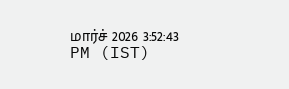மார்ச் 2026 3:52:43 PM (IST)